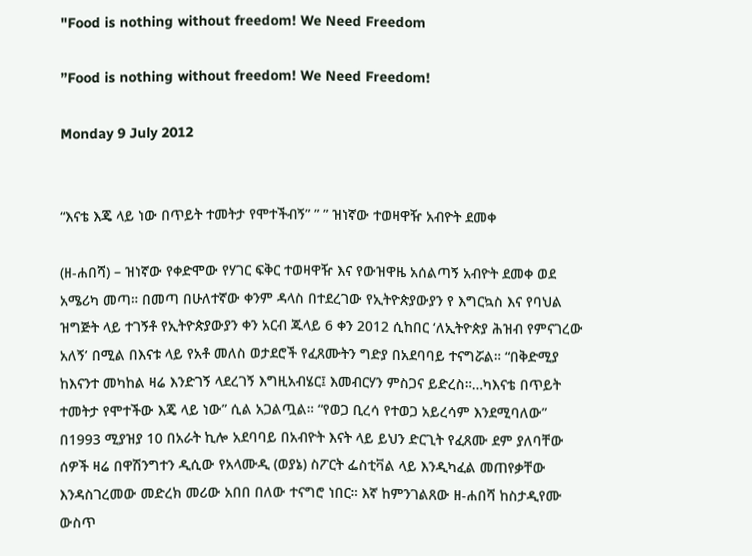"Food is nothing without freedom! We Need Freedom

”Food is nothing without freedom! We Need Freedom!

Monday 9 July 2012


“እናቴ እጄ ላይ ነው በጥይት ተመትታ የሞተችብኝ” ” ” ዝነኛው ተወዛዋዥ አብዮት ደመቀ

(ዘ-ሐበሻ) – ዝነኛው የቀድሞው የሃገር ፍቅር ተወዛዋዥ እና የውዝዋዜ አሰልጣኝ አብዮት ደመቀ ወደ አሜሪካ መጣ። በመጣ በሁለተኛው ቀንም ዳላስ በተደረገው የኢትዮጵያውያን የ እግርኳስ እና የባህል ዝግጅት ላይ ተገኝቶ የኢትዮጵያውያን ቀን አርብ ጁላይ 6 ቀን 2012 ሲከበር ‘ለኢትዮጵያ ሕዝብ የምናገረው አለኝ’ በሚል በእናቱ ላይ የአቶ መለስ ወታደሮች የፈጸሙትን ግድያ በአደባባይ ተናግሯል። “በቅድሚያ ከእናንተ መካከል ዛሬ እንድገኝ ላደረገኝ እግዚአብሄር፤ እመብርሃን ምስጋና ይድረስ።…ካእናቴ በጥይት ተመትታ የሞተችው እጄ ላይ ነው” ሲል አጋልጧል። “የወጋ ቢረሳ የተወጋ አይረሳም እንደሚባለው” በ1993 ሚያዝያ 10 በአራት ኪሎ አደባባይ በአብዮት እናት ላይ ይህን ድርጊት የፈጸሙ ደም ያለባቸው ሰዎች ዛሬ በዋሽንግተን ዲሲው የአላሙዲ (ወያኔ) ስፖርት ፌስቲቫል ላይ እንዲካፈል መጠየቃቸው እንዳስገረመው መድረክ መሪው አበበ በለው ተናግሮ ነበር። እኛ ከምንገልጸው ዘ-ሐበሻ ከስታዲየሙ ውስጥ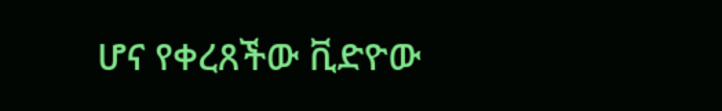ሆና የቀረጸችው ቪድዮው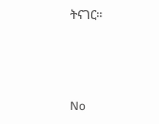ትናገር።



No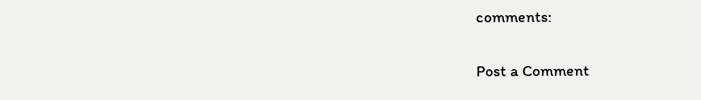comments:

Post a Comment